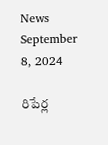News September 8, 2024

రిపేర్ల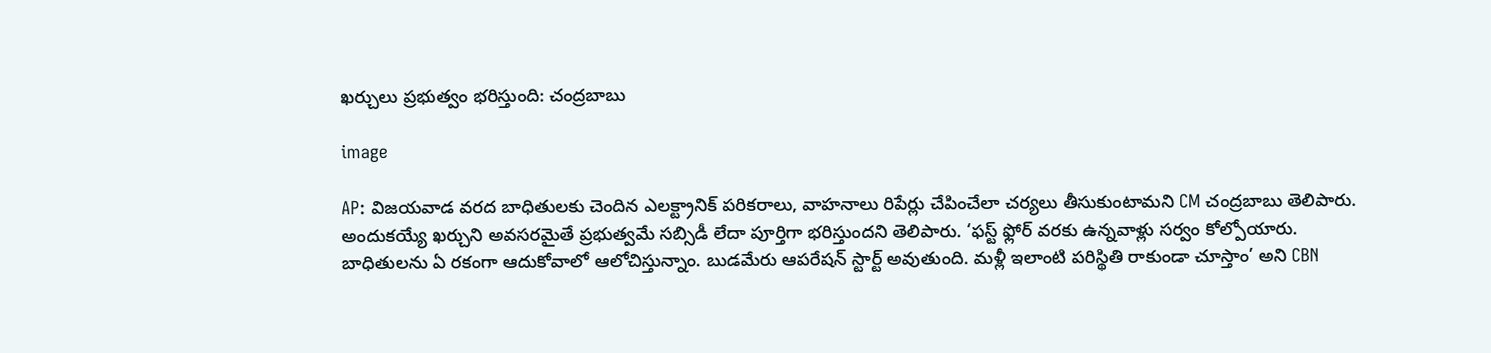ఖర్చులు ప్రభుత్వం భరిస్తుంది: చంద్రబాబు

image

AP: విజయవాడ వరద బాధితులకు చెందిన ఎలక్ట్రానిక్ పరికరాలు, వాహనాలు రిపేర్లు చేపించేలా చర్యలు తీసుకుంటామని CM చంద్రబాబు తెలిపారు. అందుకయ్యే ఖర్చుని అవసరమైతే ప్రభుత్వమే సబ్సిడీ లేదా పూర్తిగా భరిస్తుందని తెలిపారు. ‘ఫస్ట్ ఫ్లోర్‌ వరకు ఉన్నవాళ్లు సర్వం కోల్పోయారు. బాధితులను ఏ రకంగా ఆదుకోవాలో ఆలోచిస్తున్నాం. బుడమేరు ఆపరేషన్ స్టార్ట్ అవుతుంది. మళ్లీ ఇలాంటి పరిస్థితి రాకుండా చూస్తాం’ అని CBN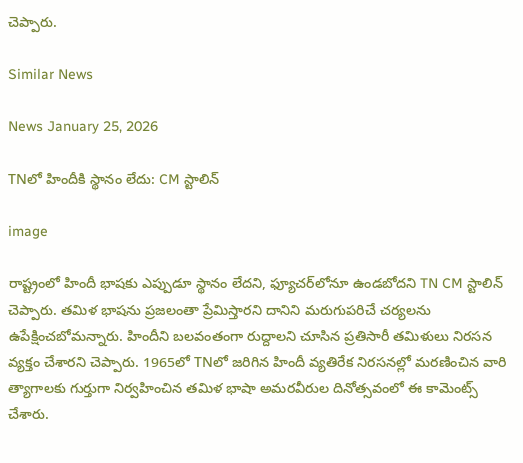చెప్పారు.

Similar News

News January 25, 2026

TNలో హిందీకి స్థానం లేదు: CM స్టాలిన్

image

రాష్ట్రంలో హిందీ భాషకు ఎప్పుడూ స్థానం లేదని, ఫ్యూచర్‌లోనూ ఉండబోదని TN CM స్టాలిన్ చెప్పారు. తమిళ భాషను ప్రజలంతా ప్రేమిస్తారని దానిని మరుగుపరిచే చర్యలను ఉపేక్షించబోమన్నారు. హిందీని బలవంతంగా రుద్దాలని చూసిన ప్రతిసారీ తమిళులు నిరసన వ్యక్తం చేశారని చెప్పారు. 1965లో TNలో జరిగిన హిందీ వ్యతిరేక నిరసనల్లో మరణించిన వారి త్యాగాలకు గుర్తుగా నిర్వహించిన తమిళ భాషా అమరవీరుల దినోత్సవంలో ఈ కామెంట్స్ చేశారు.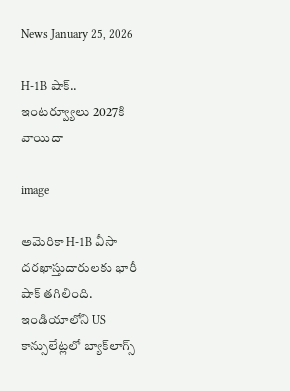News January 25, 2026

H-1B షాక్.. ఇంటర్వ్యూలు 2027కి వాయిదా

image

అమెరికా H-1B వీసా దరఖాస్తుదారులకు భారీ షాక్ తగిలింది. ఇండియాలోని US కాన్సులేట్లలో బ్యాక్‌లాగ్స్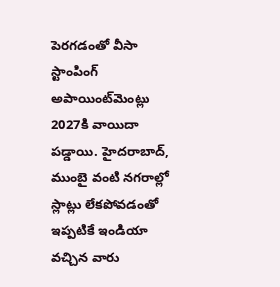పెరగడంతో వీసా స్టాంపింగ్ అపాయింట్‌మెంట్లు 2027కి వాయిదా పడ్డాయి. హైదరాబాద్, ముంబై వంటి నగరాల్లో స్లాట్లు లేకపోవడంతో ఇప్పటికే ఇండియా వచ్చిన వారు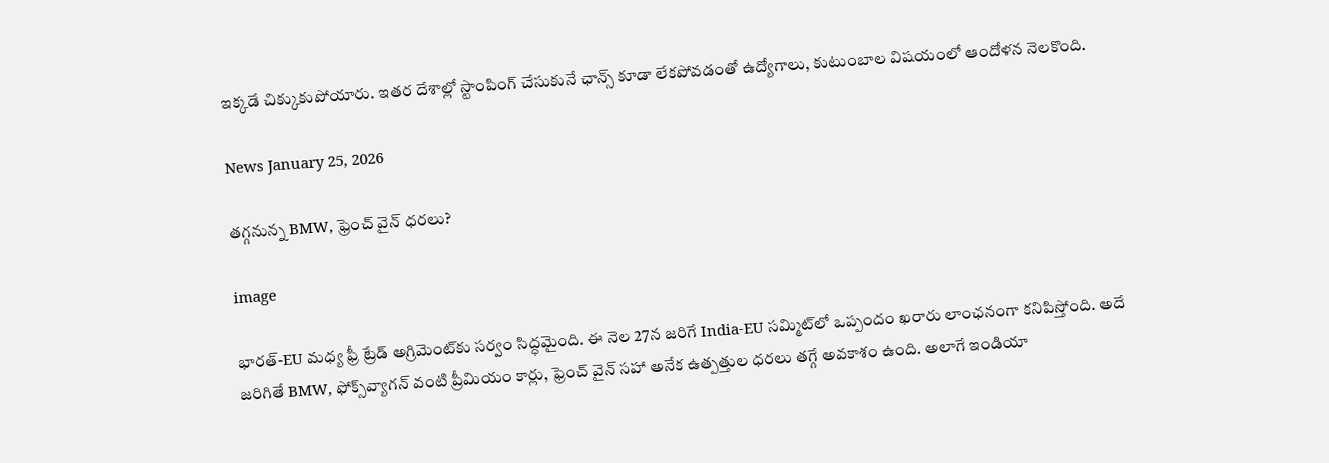ఇక్కడే చిక్కుకుపోయారు. ఇతర దేశాల్లో స్టాంపింగ్ చేసుకునే ఛాన్స్ కూడా లేకపోవడంతో ఉద్యోగాలు, కుటుంబాల విషయంలో ఆందోళన నెలకొంది.

News January 25, 2026

తగ్గనున్న BMW, ఫ్రెంచ్ వైన్ ధరలు?

image

భారత్-EU మధ్య ఫ్రీ ట్రేడ్ అగ్రిమెంట్‌కు సర్వం సిద్ధమైంది. ఈ నెల 27న జరిగే India-EU సమ్మిట్‌లో ఒప్పందం ఖరారు లాంఛనంగా కనిపిస్తోంది. అదే జరిగితే BMW, ఫోక్స్‌వ్యాగన్ వంటి ప్రీమియం కార్లు, ఫ్రెంచ్ వైన్ సహా అనేక ఉత్పత్తుల ధరలు తగ్గే అవకాశం ఉంది. అలాగే ఇండియా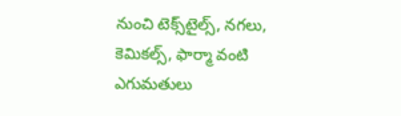నుంచి టెక్స్‌టైల్స్, నగలు, కెమికల్స్, ఫార్మా వంటి ఎగుమతులు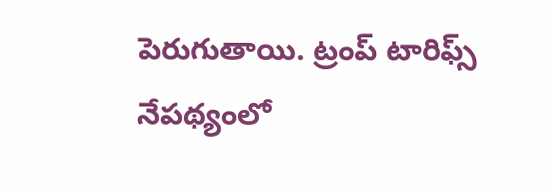పెరుగుతాయి. ట్రంప్ టారిఫ్స్ నేపథ్యంలో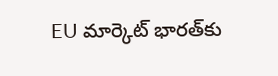EU మార్కెట్ భారత్‌కు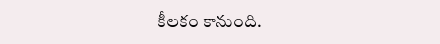కీలకం కానుంది.